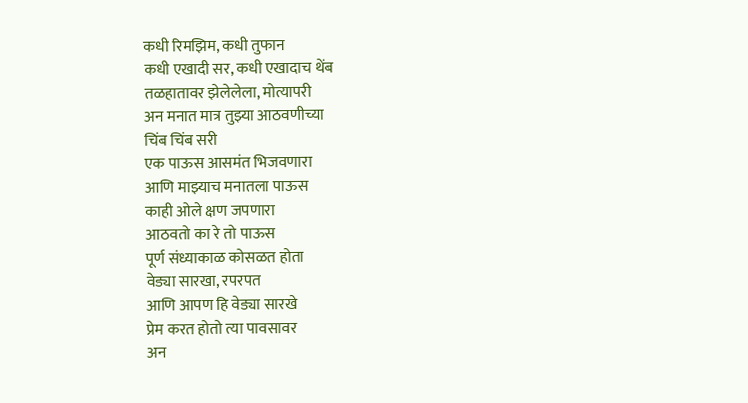कधी रिमझिम, कधी तुफान
कधी एखादी सर, कधी एखादाच थेंब
तळहातावर झेलेलेला, मोत्यापरी
अन मनात मात्र तुझ्या आठवणीच्या
चिंब चिंब सरी
एक पाऊस आसमंत भिजवणारा
आणि माझ्याच मनातला पाऊस
काही ओले क्षण जपणारा
आठवतो का रे तो पाऊस
पूर्ण संध्याकाळ कोसळत होता
वेड्या सारखा, रपरपत
आणि आपण हि वेड्या सारखे
प्रेम करत होतो त्या पावसावर
अन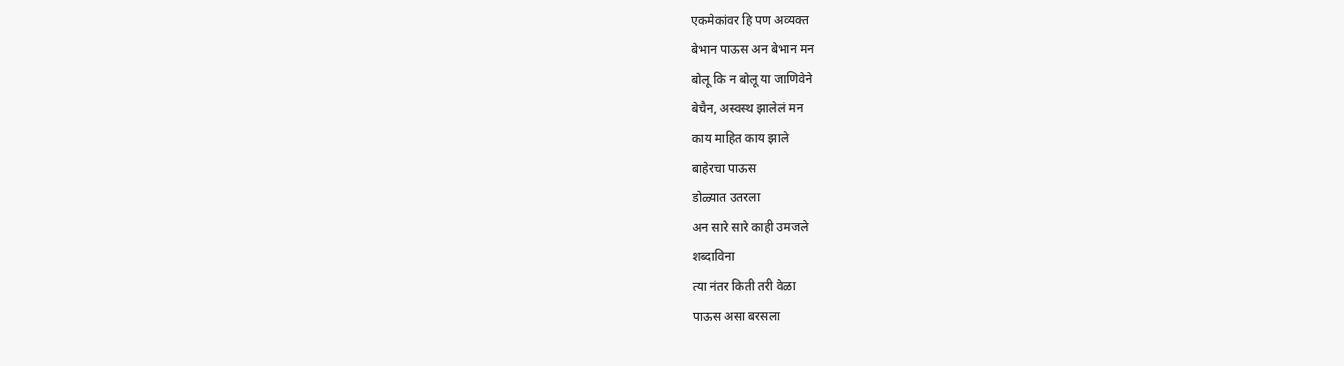एकमेकांवर हि पण अव्यक्त
बेभान पाऊस अन बेभान मन
बोलू कि न बोलू या जाणिवेने
बेचैन, अस्वस्थ झालेलं मन
काय माहित काय झाले
बाहेरचा पाऊस
डोळ्यात उतरला
अन सारे सारे काही उमजले
शब्दाविना
त्या नंतर किती तरी वेळा
पाऊस असा बरसला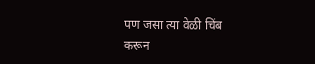पण जसा त्या वेळी चिंब
करून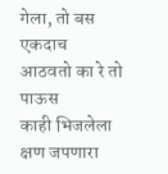गेला, तो बस एकदाच
आठवतो का रे तो पाऊस
काही भिजलेला क्षण जपणारा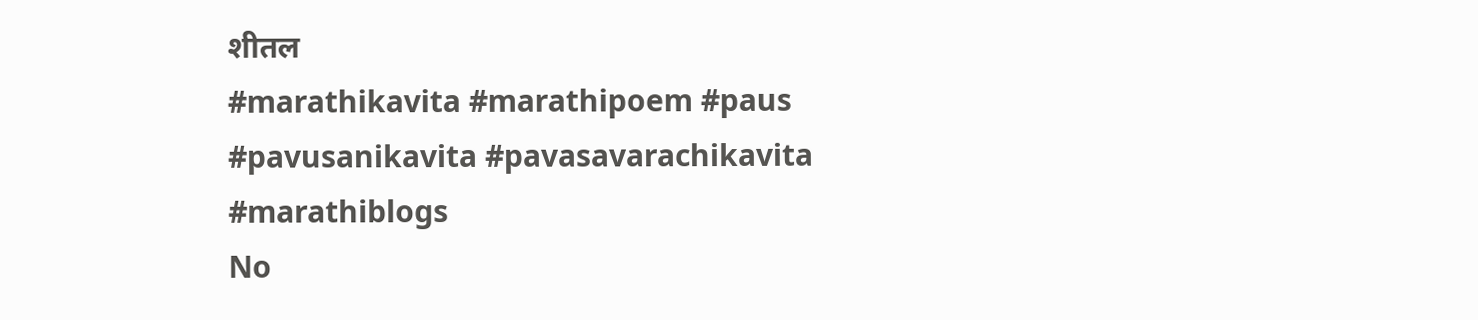शीतल
#marathikavita #marathipoem #paus #pavusanikavita #pavasavarachikavita #marathiblogs
No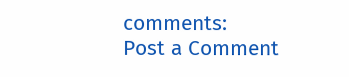comments:
Post a Comment